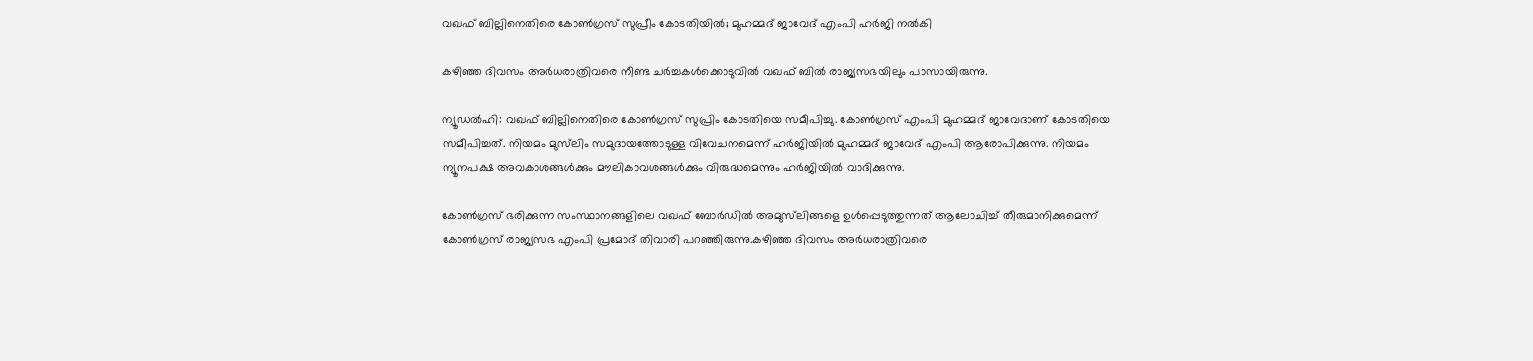വഖഫ് ബില്ലിനെതിരെ കോണ്‍ഗ്രസ് സുപ്രീം കോടതിയില്‍; മുഹമ്മദ് ജാവേദ് എംപി ഹര്‍ജി നല്‍കി

കഴിഞ്ഞ ദിവസം അര്‍ധരാത്രിവരെ നീണ്ട ചര്‍ച്ചകള്‍ക്കൊടുവില്‍ വഖഫ് ബില്‍ രാജ്യസഭയിലും പാസായിരുന്നു.

ന്യൂഡല്‍ഹി: വഖഫ് ബില്ലിനെതിരെ കോണ്‍ഗ്രസ് സുപ്രിം കോടതിയെ സമീപിച്ചു. കോണ്‍ഗ്രസ് എംപി മുഹമ്മദ് ജാവേദാണ് കോടതിയെ സമീപിച്ചത്. നിയമം മുസ്‌ലിം സമുദായത്തോടുള്ള വിവേചനമെന്ന് ഹര്‍ജിയില്‍ മുഹമ്മദ് ജാവേദ് എംപി ആരോപിക്കുന്നു. നിയമം ന്യൂനപക്ഷ അവകാശങ്ങള്‍ക്കും മൗലികാവശങ്ങള്‍ക്കും വിരുദ്ധമെന്നും ഹര്‍ജിയില്‍ വാദിക്കുന്നു.

കോണ്‍ഗ്രസ് ഭരിക്കുന്ന സംസ്ഥാനങ്ങളിലെ വഖഫ് ബോര്‍ഡില്‍ അമുസ്‌ലിങ്ങളെ ഉള്‍പ്പെടുത്തുന്നത് ആലോചിച്ച് തീരുമാനിക്കുമെന്ന് കോണ്‍ഗ്രസ് രാജ്യസഭ എംപി പ്രമോദ് തിവാരി പറഞ്ഞിരുന്നു.കഴിഞ്ഞ ദിവസം അര്‍ധരാത്രിവരെ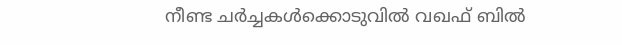നീണ്ട ചര്‍ച്ചകള്‍ക്കൊടുവില്‍ വഖഫ് ബില്‍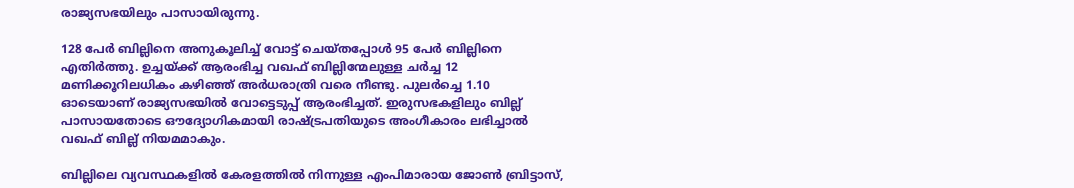രാജ്യസഭയിലും പാസായിരുന്നു.

128 പേര്‍ ബില്ലിനെ അനുകൂലിച്ച് വോട്ട് ചെയ്തപ്പോള്‍ 95 പേര്‍ ബില്ലിനെ എതിര്‍ത്തു. ഉച്ചയ്ക്ക് ആരംഭിച്ച വഖഫ് ബില്ലിന്മേലുള്ള ചര്‍ച്ച 12 മണിക്കൂറിലധികം കഴിഞ്ഞ് അര്‍ധരാത്രി വരെ നീണ്ടു. പുലര്‍ച്ചെ 1.10 ഓടെയാണ് രാജ്യസഭയില്‍ വോട്ടെടുപ്പ് ആരംഭിച്ചത്. ഇരുസഭകളിലും ബില്ല് പാസായതോടെ ഔദ്യോഗികമായി രാഷ്ട്രപതിയുടെ അംഗീകാരം ലഭിച്ചാല്‍ വഖഫ് ബില്ല് നിയമമാകും.

ബില്ലിലെ വ്യവസ്ഥകളില്‍ കേരളത്തില്‍ നിന്നുള്ള എംപിമാരായ ജോണ്‍ ബ്രിട്ടാസ്,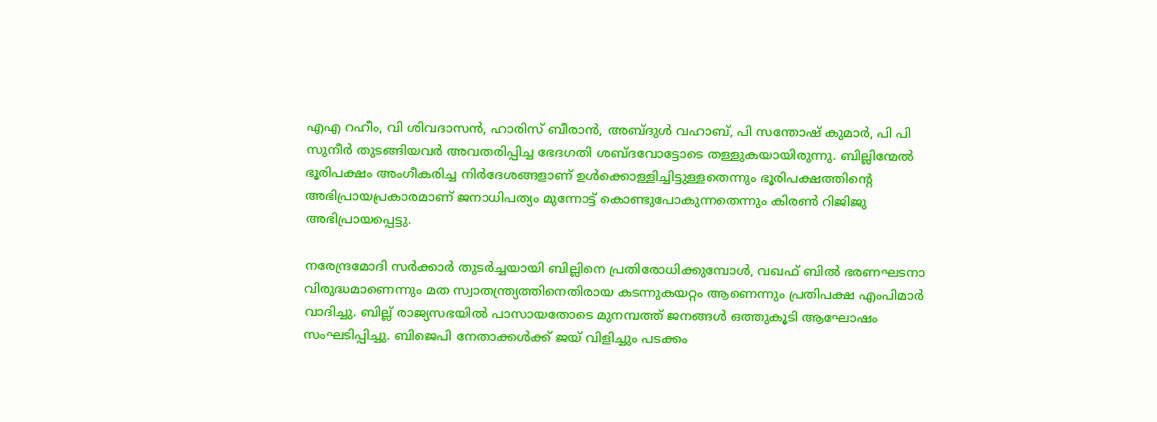എഎ റഹീം, വി ശിവദാസന്‍, ഹാരിസ് ബീരാന്‍, അബ്ദുള്‍ വഹാബ്, പി സന്തോഷ് കുമാര്‍, പി പി സുനീര്‍ തുടങ്ങിയവര്‍ അവതരിപ്പിച്ച ഭേദഗതി ശബ്ദവോട്ടോടെ തള്ളുകയായിരുന്നു. ബില്ലിന്മേല്‍ ഭൂരിപക്ഷം അംഗീകരിച്ച നിര്‍ദേശങ്ങളാണ് ഉള്‍ക്കൊള്ളിച്ചിട്ടുള്ളതെന്നും ഭൂരിപക്ഷത്തിന്റെ അഭിപ്രായപ്രകാരമാണ് ജനാധിപത്യം മുന്നോട്ട് കൊണ്ടുപോകുന്നതെന്നും കിരണ്‍ റിജിജു അഭിപ്രായപ്പെട്ടു.

നരേന്ദ്രമോദി സര്‍ക്കാര്‍ തുടര്‍ച്ചയായി ബില്ലിനെ പ്രതിരോധിക്കുമ്പോള്‍, വഖഫ് ബില്‍ ഭരണഘടനാ വിരുദ്ധമാണെന്നും മത സ്വാതന്ത്ര്യത്തിനെതിരായ കടന്നുകയറ്റം ആണെന്നും പ്രതിപക്ഷ എംപിമാര്‍ വാദിച്ചു. ബില്ല് രാജ്യസഭയില്‍ പാസായതോടെ മുനമ്പത്ത് ജനങ്ങള്‍ ഒത്തുകൂടി ആഘോഷം സംഘടിപ്പിച്ചു. ബിജെപി നേതാക്കള്‍ക്ക് ജയ് വിളിച്ചും പടക്കം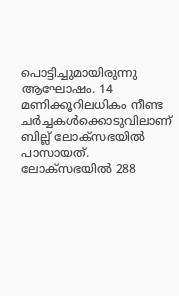പൊട്ടിച്ചുമായിരുന്നു ആഘോഷം. 14 മണിക്കൂറിലധികം നീണ്ട ചര്‍ച്ചകള്‍ക്കൊടുവിലാണ് ബില്ല് ലോക്സഭയില്‍ പാസായത്. ലോക്സഭയില്‍ 288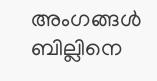അംഗങ്ങള്‍ ബില്ലിനെ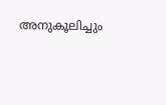അനുകൂലിച്ചും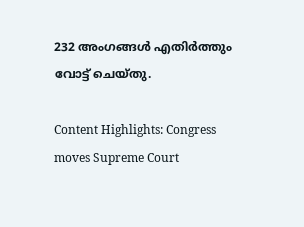232 അംഗങ്ങള്‍ എതിര്‍ത്തും വോട്ട് ചെയ്തു.

Content Highlights: Congress moves Supreme Court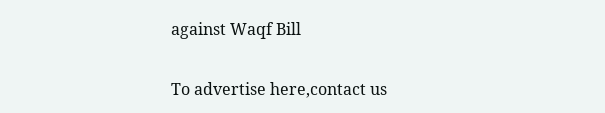against Waqf Bill

To advertise here,contact us